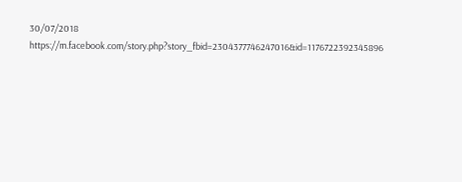30/07/2018
https://m.facebook.com/story.php?story_fbid=2304377746247016&id=1176722392345896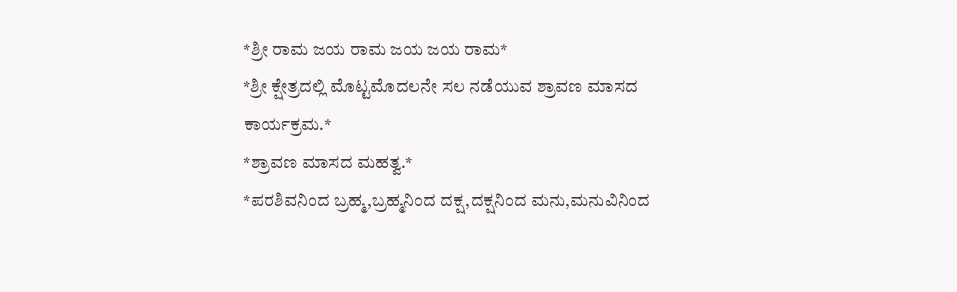*ಶ್ರೀ ರಾಮ ಜಯ ರಾಮ ಜಯ ಜಯ ರಾಮ*
*ಶ್ರೀ ಕ್ಷೇತ್ರದಲ್ಲಿ ಮೊಟ್ಟಮೊದಲನೇ ಸಲ ನಡೆಯುವ ಶ್ರಾವಣ ಮಾಸದ ಕಾರ್ಯಕ್ರಮ.*
*ಶ್ರಾವಣ ಮಾಸದ ಮಹತ್ವ.*
*ಪರಶಿವನಿಂದ ಬ್ರಹ್ಮ,ಬ್ರಹ್ಮನಿಂದ ದಕ್ಷ,ದಕ್ಷನಿಂದ ಮನು,ಮನುವಿನಿಂದ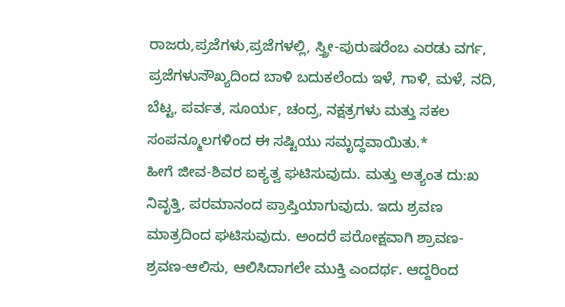ರಾಜರು,ಪ್ರಜೆಗಳು,ಪ್ರಜೆಗಳಲ್ಲಿ, ಸ್ತ್ರೀ-ಪುರುಷರೆಂಬ ಎರಡು ವರ್ಗ, ಪ್ರಜೆಗಳುಸೌಖ್ಯದಿಂದ ಬಾಳಿ ಬದುಕಲೆಂದು ಇಳೆ, ಗಾಳಿ, ಮಳೆ, ನದಿ, ಬೆಟ್ಟ, ಪರ್ವತ, ಸೂರ್ಯ, ಚಂದ್ರ, ನಕ್ಷತ್ರಗಳು ಮತ್ತು ಸಕಲ ಸಂಪನ್ಮೂಲಗಳಿಂದ ಈ ಸಷ್ಟಿಯು ಸಮೃದ್ಧವಾಯಿತು.*
ಹೀಗೆ ಜೀವ-ಶಿವರ ಐಕ್ಯತ್ವ ಘಟಿಸುವುದು. ಮತ್ತು ಅತ್ಯಂತ ದು:ಖ ನಿವೃತ್ತಿ, ಪರಮಾನಂದ ಪ್ರಾಪ್ತಿಯಾಗುವುದು. ಇದು ಶ್ರವಣ ಮಾತ್ರದಿಂದ ಘಟಿಸುವುದು. ಅಂದರೆ ಪರೋಕ್ಷವಾಗಿ ಶ್ರಾವಣ-ಶ್ರವಣ-ಆಲಿಸು, ಆಲಿಸಿದಾಗಲೇ ಮುಕ್ತಿ ಎಂದರ್ಥ. ಆದ್ದರಿಂದ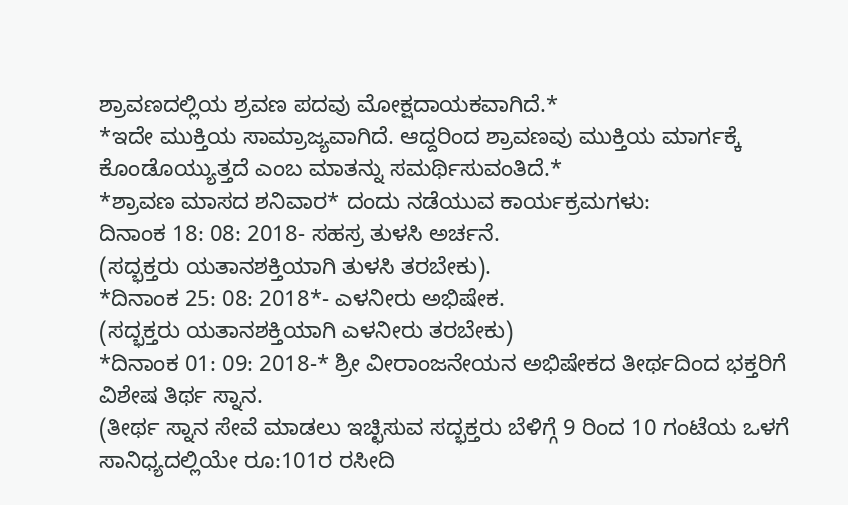ಶ್ರಾವಣದಲ್ಲಿಯ ಶ್ರವಣ ಪದವು ಮೋಕ್ಷದಾಯಕವಾಗಿದೆ.*
*ಇದೇ ಮುಕ್ತಿಯ ಸಾಮ್ರಾಜ್ಯವಾಗಿದೆ. ಆದ್ದರಿಂದ ಶ್ರಾವಣವು ಮುಕ್ತಿಯ ಮಾರ್ಗಕ್ಕೆ ಕೊಂಡೊಯ್ಯುತ್ತದೆ ಎಂಬ ಮಾತನ್ನು ಸಮರ್ಥಿಸುವಂತಿದೆ.*
*ಶ್ರಾವಣ ಮಾಸದ ಶನಿವಾರ* ದಂದು ನಡೆಯುವ ಕಾರ್ಯಕ್ರಮಗಳು:
ದಿನಾಂಕ 18: 08: 2018- ಸಹಸ್ರ ತುಳಸಿ ಅರ್ಚನೆ.
(ಸದ್ಭಕ್ತರು ಯತಾನಶಕ್ತಿಯಾಗಿ ತುಳಸಿ ತರಬೇಕು).
*ದಿನಾಂಕ 25: 08: 2018*- ಎಳನೀರು ಅಭಿಷೇಕ.
(ಸದ್ಭಕ್ತರು ಯತಾನಶಕ್ತಿಯಾಗಿ ಎಳನೀರು ತರಬೇಕು)
*ದಿನಾಂಕ 01: 09: 2018-* ಶ್ರೀ ವೀರಾಂಜನೇಯನ ಅಭಿಷೇಕದ ತೀರ್ಥದಿಂದ ಭಕ್ತರಿಗೆ ವಿಶೇಷ ತಿರ್ಥ ಸ್ನಾನ.
(ತೀರ್ಥ ಸ್ನಾನ ಸೇವೆ ಮಾಡಲು ಇಚ್ಛಿಸುವ ಸದ್ಭಕ್ತರು ಬೆಳಿಗ್ಗೆ 9 ರಿಂದ 10 ಗಂಟೆಯ ಒಳಗೆ ಸಾನಿಧ್ಯದಲ್ಲಿಯೇ ರೂ:101ರ ರಸೀದಿ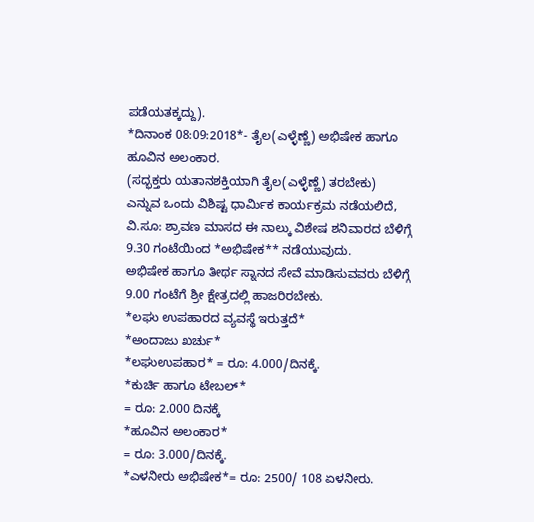ಪಡೆಯತಕ್ಕದ್ದು).
*ದಿನಾಂಕ 08:09:2018*- ತೈಲ(ಎಳ್ಳೆಣ್ಣೆ) ಅಭಿಷೇಕ ಹಾಗೂ ಹೂವಿನ ಅಲಂಕಾರ.
(ಸದ್ಭಕ್ತರು ಯತಾನಶಕ್ತಿಯಾಗಿ ತೈಲ(ಎಳ್ಳೆಣ್ಣೆ) ತರಬೇಕು)
ಎನ್ನುವ ಒಂದು ವಿಶಿಷ್ಟ ಧಾರ್ಮಿಕ ಕಾರ್ಯಕ್ರಮ ನಡೆಯಲಿದೆ,
ವಿ.ಸೂ: ಶ್ರಾವಣ ಮಾಸದ ಈ ನಾಲ್ಕು ವಿಶೇಷ ಶನಿವಾರದ ಬೆಳಿಗ್ಗೆ 9.30 ಗಂಟೆಯಿಂದ *ಅಭಿಷೇಕ** ನಡೆಯುವುದು.
ಅಭಿಷೇಕ ಹಾಗೂ ತೀರ್ಥ ಸ್ನಾನದ ಸೇವೆ ಮಾಡಿಸುವವರು ಬೆಳಿಗ್ಗೆ 9.00 ಗಂಟೆಗೆ ಶ್ರೀ ಕ್ಷೇತ್ರದಲ್ಲಿ ಹಾಜರಿರಬೇಕು.
*ಲಘು ಉಪಹಾರದ ವ್ಯವಸ್ಥೆ ಇರುತ್ತದೆ*
*ಅಂದಾಜು ಖರ್ಚು*
*ಲಘುಉಪಹಾರ* = ರೂ: 4.000/ದಿನಕ್ಕೆ.
*ಕುರ್ಚಿ ಹಾಗೂ ಟೇಬಲ್*
= ರೂ: 2.000 ದಿನಕ್ಕೆ
*ಹೂವಿನ ಅಲಂಕಾರ*
= ರೂ: 3.000/ದಿನಕ್ಕೆ.
*ಎಳನೀರು ಅಭಿಷೇಕ*= ರೂ: 2500/ 108 ಏಳನೀರು.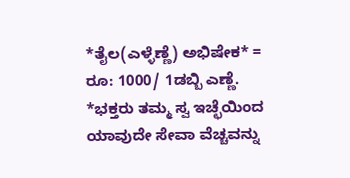*ತೈಲ(ಎಳ್ಳೆಣ್ಣೆ) ಅಭಿಷೇಕ* = ರೂ: 1000/ 1ಡಬ್ಬಿ ಎಣ್ಣೆ.
*ಭಕ್ತರು ತಮ್ಮ ಸ್ವ ಇಚ್ಛೆಯಿಂದ ಯಾವುದೇ ಸೇವಾ ವೆಚ್ಚವನ್ನು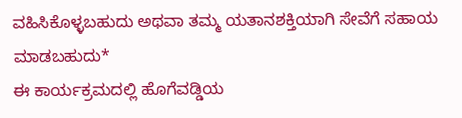ವಹಿಸಿಕೊಳ್ಳಬಹುದು ಅಥವಾ ತಮ್ಮ ಯತಾನಶಕ್ತಿಯಾಗಿ ಸೇವೆಗೆ ಸಹಾಯ ಮಾಡಬಹುದು*
ಈ ಕಾರ್ಯಕ್ರಮದಲ್ಲಿ ಹೊಗೆವಡ್ಡಿಯ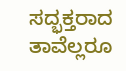ಸದ್ಭಕ್ತರಾದ ತಾವೆಲ್ಲರೂ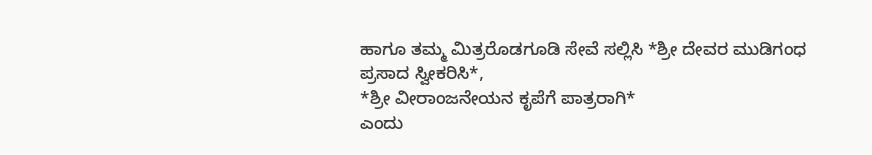ಹಾಗೂ ತಮ್ಮ ಮಿತ್ರರೊಡಗೂಡಿ ಸೇವೆ ಸಲ್ಲಿಸಿ *ಶ್ರೀ ದೇವರ ಮುಡಿಗಂಧ ಪ್ರಸಾದ ಸ್ವೀಕರಿಸಿ*,
*ಶ್ರೀ ವೀರಾಂಜನೇಯನ ಕೃಪೆಗೆ ಪಾತ್ರರಾಗಿ*
ಎಂದು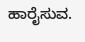ಹಾರೈಸುವ.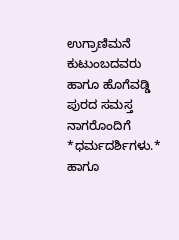ಉಗ್ರಾಣಿಮನೆ ಕುಟುಂಬದವರು ಹಾಗೂ ಹೊಗೆವಡ್ಡಿ ಪುರದ ಸಮಸ್ತ ನಾಗರೊಂದಿಗೆ *ಧರ್ಮದರ್ಶಿಗಳು.*
ಹಾಗೂ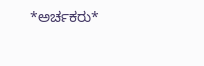*ಅರ್ಚಕರು*